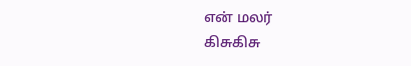என் மலர்
கிசுகிசு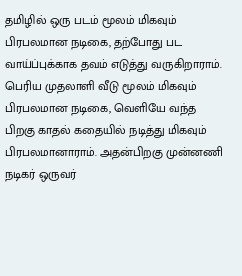தமிழில் ஒரு படம் மூலம் மிகவும் பிரபலமான நடிகை, தற்போது பட வாய்ப்புக்காக தவம் எடுத்து வருகிறாராம்.
பெரிய முதலாளி வீடு மூலம் மிகவும் பிரபலமான நடிகை, வெளியே வந்த பிறகு காதல் கதையில் நடித்து மிகவும் பிரபலமானாராம். அதன்பிறகு முன்னணி நடிகர் ஒருவர்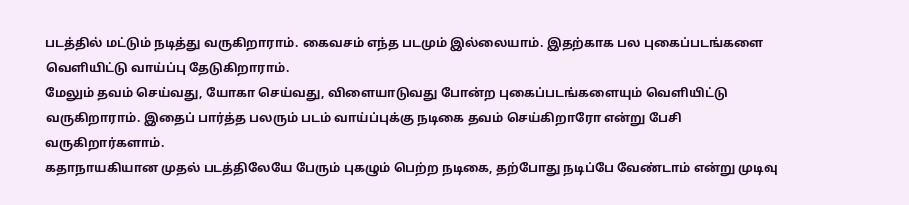படத்தில் மட்டும் நடித்து வருகிறாராம். கைவசம் எந்த படமும் இல்லையாம். இதற்காக பல புகைப்படங்களை வெளியிட்டு வாய்ப்பு தேடுகிறாராம்.
மேலும் தவம் செய்வது, யோகா செய்வது, விளையாடுவது போன்ற புகைப்படங்களையும் வெளியிட்டு வருகிறாராம். இதைப் பார்த்த பலரும் படம் வாய்ப்புக்கு நடிகை தவம் செய்கிறாரோ என்று பேசி வருகிறார்களாம்.
கதாநாயகியான முதல் படத்திலேயே பேரும் புகழும் பெற்ற நடிகை, தற்போது நடிப்பே வேண்டாம் என்று முடிவு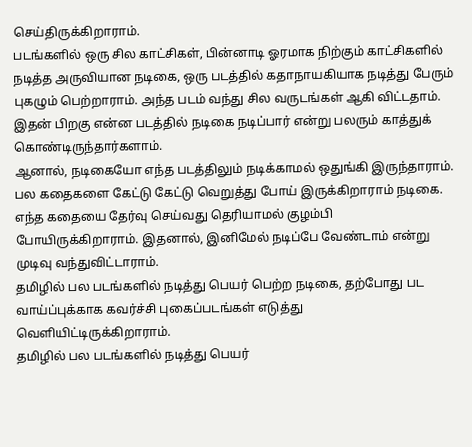செய்திருக்கிறாராம்.
படங்களில் ஒரு சில காட்சிகள், பின்னாடி ஓரமாக நிற்கும் காட்சிகளில் நடித்த அருவியான நடிகை, ஒரு படத்தில் கதாநாயகியாக நடித்து பேரும் புகழும் பெற்றாராம். அந்த படம் வந்து சில வருடங்கள் ஆகி விட்டதாம். இதன் பிறகு என்ன படத்தில் நடிகை நடிப்பார் என்று பலரும் காத்துக் கொண்டிருந்தார்களாம்.
ஆனால், நடிகையோ எந்த படத்திலும் நடிக்காமல் ஒதுங்கி இருந்தாராம். பல கதைகளை கேட்டு கேட்டு வெறுத்து போய் இருக்கிறாராம் நடிகை. எந்த கதையை தேர்வு செய்வது தெரியாமல் குழம்பி போயிருக்கிறாராம். இதனால், இனிமேல் நடிப்பே வேண்டாம் என்று முடிவு வந்துவிட்டாராம்.
தமிழில் பல படங்களில் நடித்து பெயர் பெற்ற நடிகை, தற்போது பட வாய்ப்புக்காக கவர்ச்சி புகைப்படங்கள் எடுத்து வெளியிட்டிருக்கிறாராம்.
தமிழில் பல படங்களில் நடித்து பெயர்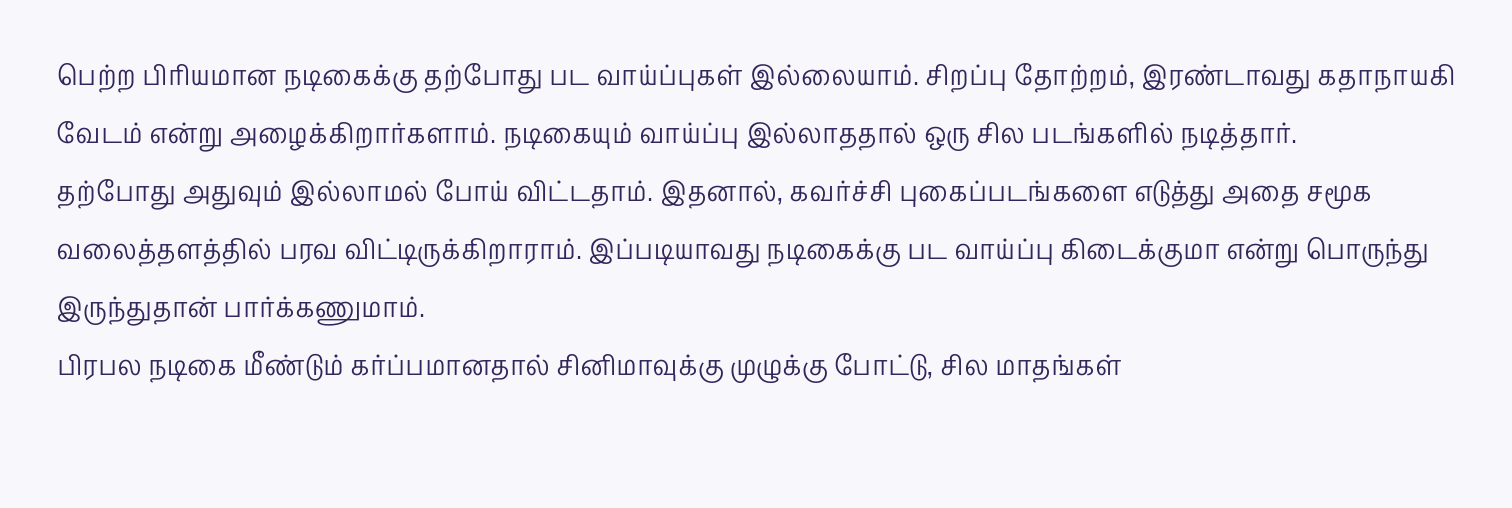பெற்ற பிரியமான நடிகைக்கு தற்போது பட வாய்ப்புகள் இல்லையாம். சிறப்பு தோற்றம், இரண்டாவது கதாநாயகி வேடம் என்று அழைக்கிறார்களாம். நடிகையும் வாய்ப்பு இல்லாததால் ஒரு சில படங்களில் நடித்தார்.
தற்போது அதுவும் இல்லாமல் போய் விட்டதாம். இதனால், கவர்ச்சி புகைப்படங்களை எடுத்து அதை சமூக வலைத்தளத்தில் பரவ விட்டிருக்கிறாராம். இப்படியாவது நடிகைக்கு பட வாய்ப்பு கிடைக்குமா என்று பொருந்து இருந்துதான் பார்க்கணுமாம்.
பிரபல நடிகை மீண்டும் கர்ப்பமானதால் சினிமாவுக்கு முழுக்கு போட்டு, சில மாதங்கள்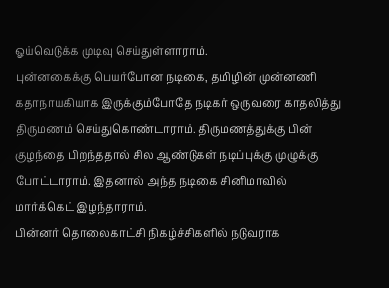ஓய்வெடுக்க முடிவு செய்துள்ளாராம்.
புன்னகைக்கு பெயர்போன நடிகை, தமிழின் முன்னணி கதாநாயகியாக இருக்கும்போதே நடிகர் ஒருவரை காதலித்து திருமணம் செய்துகொண்டாராம். திருமணத்துக்கு பின் குழந்தை பிறந்ததால் சில ஆண்டுகள் நடிப்புக்கு முழுக்கு போட்டாராம். இதனால் அந்த நடிகை சினிமாவில் மார்க்கெட் இழந்தாராம்.
பின்னர் தொலைகாட்சி நிகழ்ச்சிகளில் நடுவராக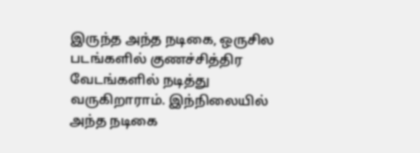இருந்த அந்த நடிகை, ஒருசில படங்களில் குணச்சித்திர வேடங்களில் நடித்து வருகிறாராம். இந்நிலையில் அந்த நடிகை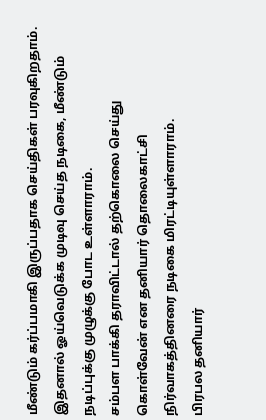மீண்டும் கர்ப்பமாகி இருப்பதாக செய்திகள் பரவுகிறதாம். இதனால் ஓய்வெடுக்க முடிவு செய்த நடிகை, மீண்டும் நடிப்புக்கு முழுக்கு போட உள்ளாராம்.
சம்பள பாக்கி தராவிட்டால் தற்கொலை செய்து கொள்வேன் என தனியார் தொலைகாட்சி நிர்வாகத்தினரை நடிகை மிரட்டியுள்ளாராம்.
பிரபல தனியார்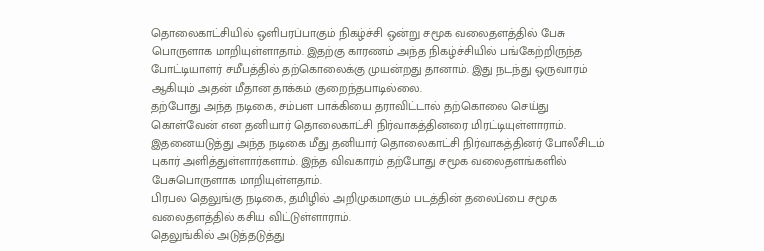தொலைகாட்சியில் ஒளிபரப்பாகும் நிகழ்ச்சி ஒன்று சமூக வலைதளத்தில் பேசு பொருளாக மாறியுள்ளாதாம். இதற்கு காரணம் அந்த நிகழ்ச்சியில் பங்கேற்றிருந்த போட்டியாளர் சமீபத்தில் தற்கொலைக்கு முயன்றது தானாம். இது நடந்து ஒருவாரம் ஆகியும் அதன் மீதான தாக்கம் குறைந்தபாடில்லை.
தற்போது அந்த நடிகை, சம்பள பாக்கியை தராவிட்டால் தற்கொலை செய்து கொள்வேன் என தனியார் தொலைகாட்சி நிர்வாகத்தினரை மிரட்டியுள்ளாராம். இதனையடுத்து அந்த நடிகை மீது தனியார் தொலைகாட்சி நிர்வாகத்தினர் போலீசிடம் புகார் அளித்துள்ளார்களாம். இந்த விவகாரம் தற்போது சமூக வலைதளங்களில் பேசுபொருளாக மாறியுள்ளதாம்.
பிரபல தெலுங்கு நடிகை, தமிழில் அறிமுகமாகும் படத்தின் தலைப்பை சமூக வலைதளத்தில் கசிய விட்டுள்ளாராம்.
தெலுங்கில் அடுத்தடுத்து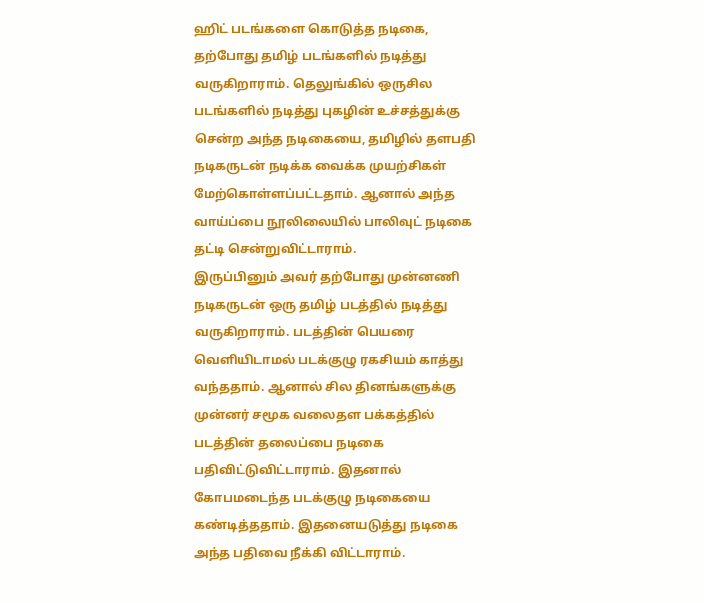ஹிட் படங்களை கொடுத்த நடிகை, தற்போது தமிழ் படங்களில் நடித்து வருகிறாராம். தெலுங்கில் ஒருசில படங்களில் நடித்து புகழின் உச்சத்துக்கு சென்ற அந்த நடிகையை, தமிழில் தளபதி நடிகருடன் நடிக்க வைக்க முயற்சிகள் மேற்கொள்ளப்பட்டதாம். ஆனால் அந்த வாய்ப்பை நூலிலையில் பாலிவுட் நடிகை தட்டி சென்றுவிட்டாராம்.
இருப்பினும் அவர் தற்போது முன்னணி நடிகருடன் ஒரு தமிழ் படத்தில் நடித்து வருகிறாராம். படத்தின் பெயரை வெளியிடாமல் படக்குழு ரகசியம் காத்து வந்ததாம். ஆனால் சில தினங்களுக்கு முன்னர் சமூக வலைதள பக்கத்தில் படத்தின் தலைப்பை நடிகை பதிவிட்டுவிட்டாராம். இதனால் கோபமடைந்த படக்குழு நடிகையை கண்டித்ததாம். இதனையடுத்து நடிகை அந்த பதிவை நீக்கி விட்டாராம்.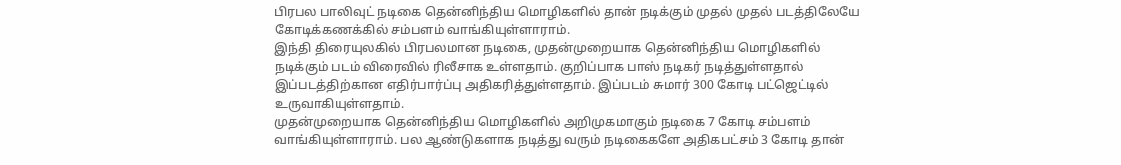பிரபல பாலிவுட் நடிகை தென்னிந்திய மொழிகளில் தான் நடிக்கும் முதல் முதல் படத்திலேயே கோடிக்கணக்கில் சம்பளம் வாங்கியுள்ளாராம்.
இந்தி திரையுலகில் பிரபலமான நடிகை, முதன்முறையாக தென்னிந்திய மொழிகளில் நடிக்கும் படம் விரைவில் ரிலீசாக உள்ளதாம். குறிப்பாக பாஸ் நடிகர் நடித்துள்ளதால் இப்படத்திற்கான எதிர்பார்ப்பு அதிகரித்துள்ளதாம். இப்படம் சுமார் 300 கோடி பட்ஜெட்டில் உருவாகியுள்ளதாம்.
முதன்முறையாக தென்னிந்திய மொழிகளில் அறிமுகமாகும் நடிகை 7 கோடி சம்பளம் வாங்கியுள்ளாராம். பல ஆண்டுகளாக நடித்து வரும் நடிகைகளே அதிகபட்சம் 3 கோடி தான்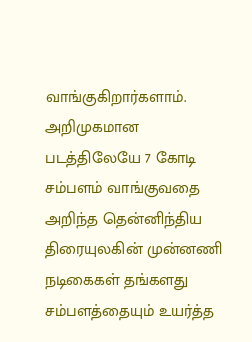வாங்குகிறார்களாம். அறிமுகமான படத்திலேயே 7 கோடி சம்பளம் வாங்குவதை அறிந்த தென்னிந்திய திரையுலகின் முன்னணி நடிகைகள் தங்களது சம்பளத்தையும் உயர்த்த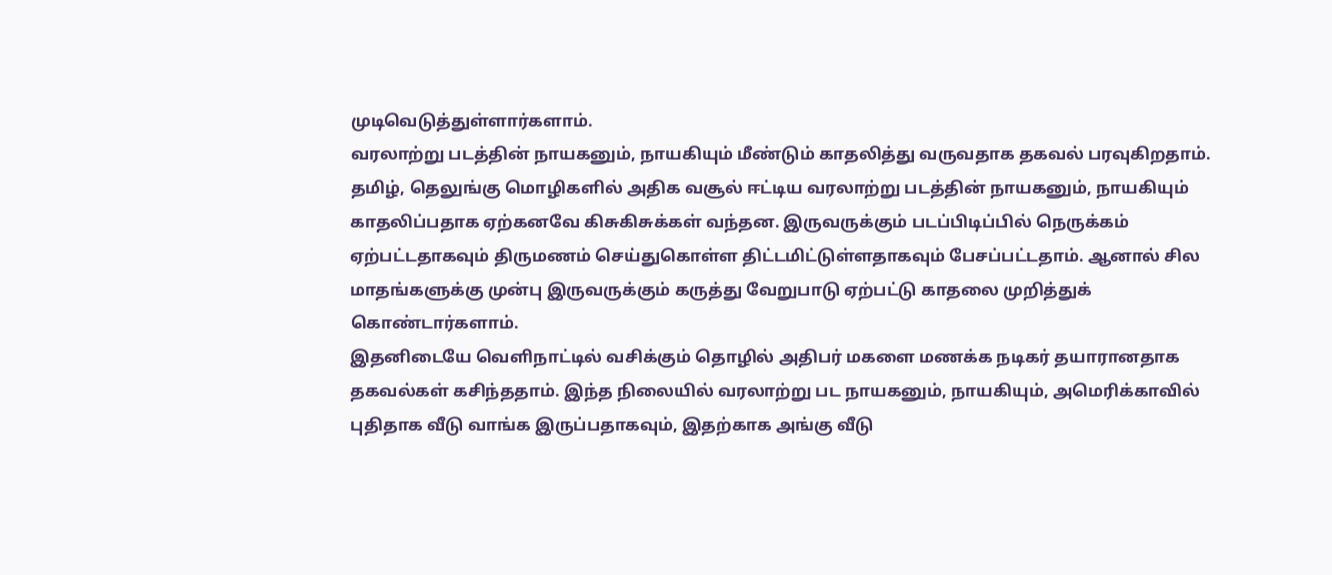முடிவெடுத்துள்ளார்களாம்.
வரலாற்று படத்தின் நாயகனும், நாயகியும் மீண்டும் காதலித்து வருவதாக தகவல் பரவுகிறதாம்.
தமிழ், தெலுங்கு மொழிகளில் அதிக வசூல் ஈட்டிய வரலாற்று படத்தின் நாயகனும், நாயகியும் காதலிப்பதாக ஏற்கனவே கிசுகிசுக்கள் வந்தன. இருவருக்கும் படப்பிடிப்பில் நெருக்கம் ஏற்பட்டதாகவும் திருமணம் செய்துகொள்ள திட்டமிட்டுள்ளதாகவும் பேசப்பட்டதாம். ஆனால் சில மாதங்களுக்கு முன்பு இருவருக்கும் கருத்து வேறுபாடு ஏற்பட்டு காதலை முறித்துக் கொண்டார்களாம்.
இதனிடையே வெளிநாட்டில் வசிக்கும் தொழில் அதிபர் மகளை மணக்க நடிகர் தயாரானதாக தகவல்கள் கசிந்ததாம். இந்த நிலையில் வரலாற்று பட நாயகனும், நாயகியும், அமெரிக்காவில் புதிதாக வீடு வாங்க இருப்பதாகவும், இதற்காக அங்கு வீடு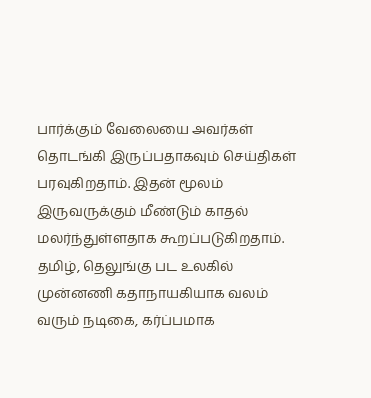பார்க்கும் வேலையை அவர்கள் தொடங்கி இருப்பதாகவும் செய்திகள் பரவுகிறதாம். இதன் மூலம் இருவருக்கும் மீண்டும் காதல் மலர்ந்துள்ளதாக கூறப்படுகிறதாம்.
தமிழ், தெலுங்கு பட உலகில் முன்னணி கதாநாயகியாக வலம் வரும் நடிகை, கர்ப்பமாக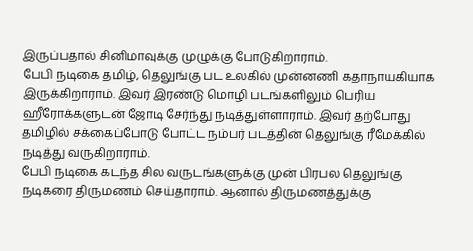இருப்பதால் சினிமாவுக்கு முழுக்கு போடுகிறாராம்.
பேபி நடிகை தமிழ், தெலுங்கு பட உலகில் முன்னணி கதாநாயகியாக இருக்கிறாராம். இவர் இரண்டு மொழி படங்களிலும் பெரிய ஹீரோக்களுடன் ஜோடி சேர்ந்து நடித்துள்ளாராம். இவர் தற்போது தமிழில் சக்கைப்போடு போட்ட நம்பர் படத்தின் தெலுங்கு ரீமேக்கில் நடித்து வருகிறாராம்.
பேபி நடிகை கடந்த சில வருடங்களுக்கு முன் பிரபல தெலுங்கு நடிகரை திருமணம் செய்தாராம். ஆனால் திருமணத்துக்கு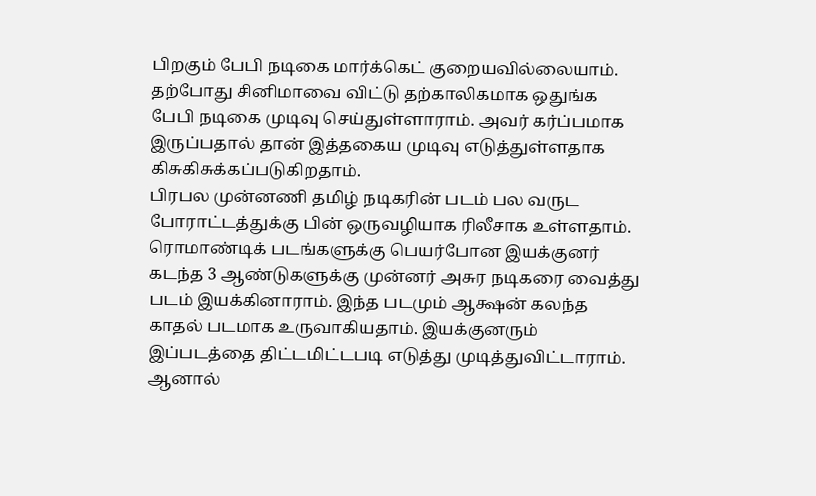பிறகும் பேபி நடிகை மார்க்கெட் குறையவில்லையாம். தற்போது சினிமாவை விட்டு தற்காலிகமாக ஒதுங்க பேபி நடிகை முடிவு செய்துள்ளாராம். அவர் கர்ப்பமாக இருப்பதால் தான் இத்தகைய முடிவு எடுத்துள்ளதாக கிசுகிசுக்கப்படுகிறதாம்.
பிரபல முன்னணி தமிழ் நடிகரின் படம் பல வருட போராட்டத்துக்கு பின் ஒருவழியாக ரிலீசாக உள்ளதாம்.
ரொமாண்டிக் படங்களுக்கு பெயர்போன இயக்குனர் கடந்த 3 ஆண்டுகளுக்கு முன்னர் அசுர நடிகரை வைத்து படம் இயக்கினாராம். இந்த படமும் ஆக்ஷன் கலந்த காதல் படமாக உருவாகியதாம். இயக்குனரும் இப்படத்தை திட்டமிட்டபடி எடுத்து முடித்துவிட்டாராம். ஆனால்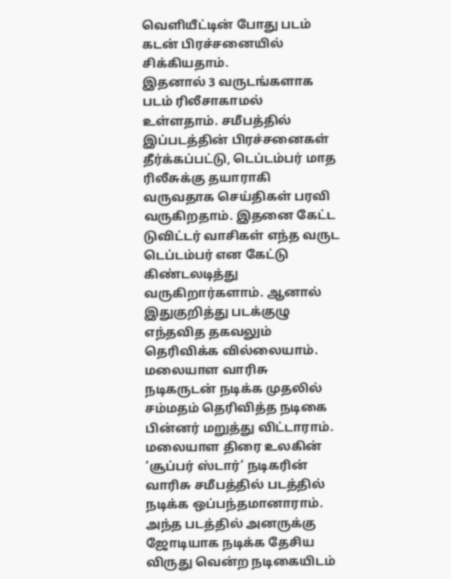வெளியீட்டின் போது படம் கடன் பிரச்சனையில் சிக்கியதாம்.
இதனால் 3 வருடங்களாக படம் ரிலீசாகாமல் உள்ளதாம். சமீபத்தில் இப்படத்தின் பிரச்சனைகள் தீர்க்கப்பட்டு, டெப்டம்பர் மாத ரிலீசுக்கு தயாராகி வருவதாக செய்திகள் பரவி வருகிறதாம். இதனை கேட்ட டுவிட்டர் வாசிகள் எந்த வருட டெப்டம்பர் என கேட்டு கிண்டலடித்து வருகிறார்களாம். ஆனால் இதுகுறித்து படக்குழு எந்தவித தகவலும் தெரிவிக்க வில்லையாம்.
மலையாள வாரிசு நடிகருடன் நடிக்க முதலில் சம்மதம் தெரிவித்த நடிகை பின்னர் மறுத்து விட்டாராம்.
மலையாள திரை உலகின் ‘சூப்பர் ஸ்டார்’ நடிகரின் வாரிசு சமீபத்தில் படத்தில் நடிக்க ஒப்பந்தமானாராம். அந்த படத்தில் அனருக்கு ஜோடியாக நடிக்க தேசிய விருது வென்ற நடிகையிடம்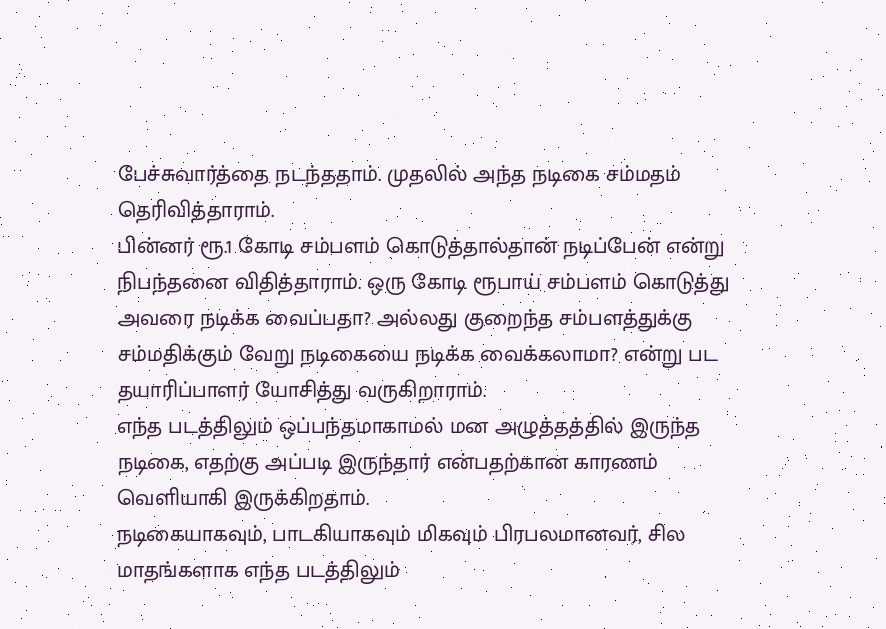பேச்சுவார்த்தை நடந்ததாம். முதலில் அந்த நடிகை சம்மதம் தெரிவித்தாராம்.
பின்னர் ரூ.1 கோடி சம்பளம் கொடுத்தால்தான் நடிப்பேன் என்று நிபந்தனை விதித்தாராம். ஒரு கோடி ரூபாய் சம்பளம் கொடுத்து அவரை நடிக்க வைப்பதா? அல்லது குறைந்த சம்பளத்துக்கு சம்மதிக்கும் வேறு நடிகையை நடிக்க வைக்கலாமா? என்று பட தயாரிப்பாளர் யோசித்து வருகிறாராம்.
எந்த படத்திலும் ஒப்பந்தமாகாமல் மன அழுத்தத்தில் இருந்த நடிகை, எதற்கு அப்படி இருந்தார் என்பதற்கான காரணம் வெளியாகி இருக்கிறதாம்.
நடிகையாகவும், பாடகியாகவும் மிகவும் பிரபலமானவர், சில மாதங்களாக எந்த படத்திலும்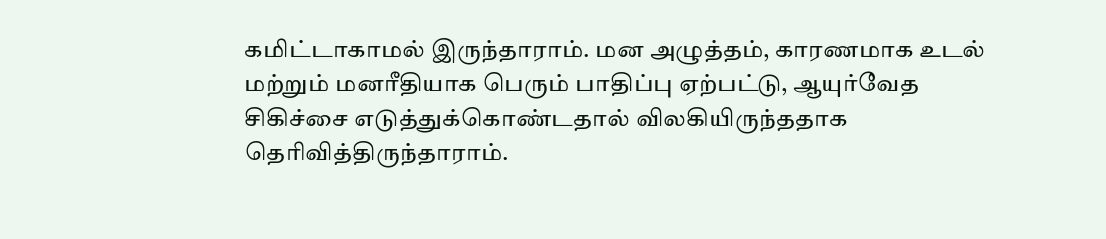கமிட்டாகாமல் இருந்தாராம். மன அழுத்தம், காரணமாக உடல் மற்றும் மனரீதியாக பெரும் பாதிப்பு ஏற்பட்டு, ஆயுர்வேத சிகிச்சை எடுத்துக்கொண்டதால் விலகியிருந்ததாக தெரிவித்திருந்தாராம்.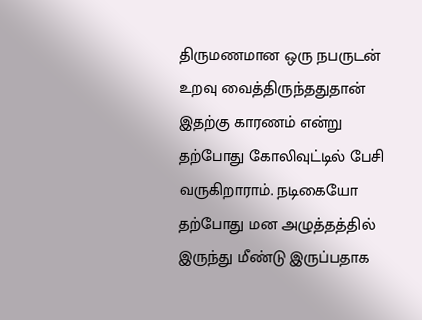திருமணமான ஒரு நபருடன் உறவு வைத்திருந்ததுதான் இதற்கு காரணம் என்று தற்போது கோலிவுட்டில் பேசி வருகிறாராம். நடிகையோ தற்போது மன அழுத்தத்தில் இருந்து மீண்டு இருப்பதாக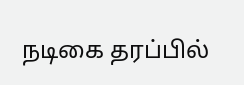நடிகை தரப்பில்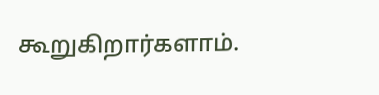கூறுகிறார்களாம்.